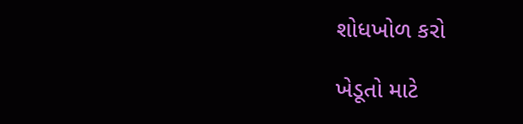શોધખોળ કરો

ખેડૂતો માટે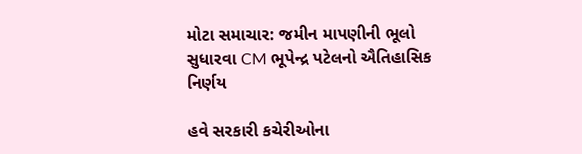મોટા સમાચાર: જમીન માપણીની ભૂલો સુધારવા CM ભૂપેન્દ્ર પટેલનો ઐતિહાસિક નિર્ણય

હવે સરકારી કચેરીઓના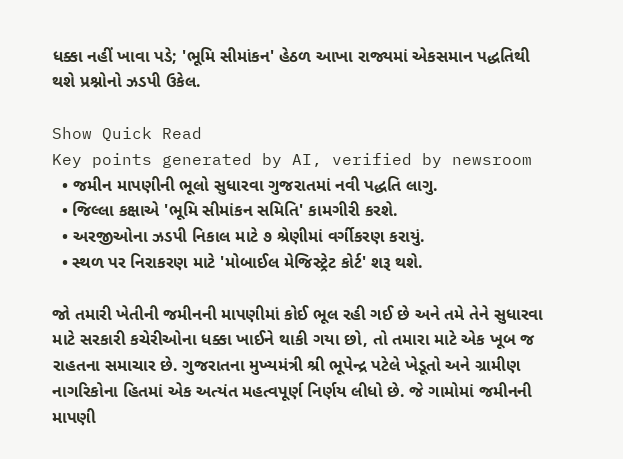ધક્કા નહીં ખાવા પડે; 'ભૂમિ સીમાંકન' હેઠળ આખા રાજ્યમાં એકસમાન પદ્ધતિથી થશે પ્રશ્નોનો ઝડપી ઉકેલ.

Show Quick Read
Key points generated by AI, verified by newsroom
  • જમીન માપણીની ભૂલો સુધારવા ગુજરાતમાં નવી પદ્ધતિ લાગુ.
  • જિલ્લા કક્ષાએ 'ભૂમિ સીમાંકન સમિતિ' કામગીરી કરશે.
  • અરજીઓના ઝડપી નિકાલ માટે ૭ શ્રેણીમાં વર્ગીકરણ કરાયું.
  • સ્થળ પર નિરાકરણ માટે 'મોબાઈલ મેજિસ્ટ્રેટ કોર્ટ' શરૂ થશે.

જો તમારી ખેતીની જમીનની માપણીમાં કોઈ ભૂલ રહી ગઈ છે અને તમે તેને સુધારવા માટે સરકારી કચેરીઓના ધક્કા ખાઈને થાકી ગયા છો, તો તમારા માટે એક ખૂબ જ રાહતના સમાચાર છે. ગુજરાતના મુખ્યમંત્રી શ્રી ભૂપેન્દ્ર પટેલે ખેડૂતો અને ગ્રામીણ નાગરિકોના હિતમાં એક અત્યંત મહત્વપૂર્ણ નિર્ણય લીધો છે. જે ગામોમાં જમીનની માપણી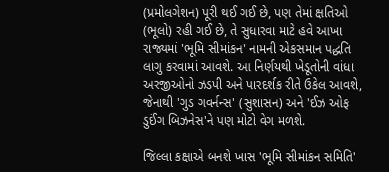(પ્રમોલગેશન) પૂરી થઈ ગઈ છે, પણ તેમાં ક્ષતિઓ (ભૂલો) રહી ગઈ છે, તે સુધારવા માટે હવે આખા રાજ્યમાં 'ભૂમિ સીમાંકન' નામની એકસમાન પદ્ધતિ લાગુ કરવામાં આવશે. આ નિર્ણયથી ખેડૂતોની વાંધા અરજીઓનો ઝડપી અને પારદર્શક રીતે ઉકેલ આવશે, જેનાથી 'ગુડ ગવર્નન્સ' (સુશાસન) અને 'ઈઝ ઓફ ડુઈંગ બિઝનેસ'ને પણ મોટો વેગ મળશે.

જિલ્લા કક્ષાએ બનશે ખાસ 'ભૂમિ સીમાંકન સમિતિ'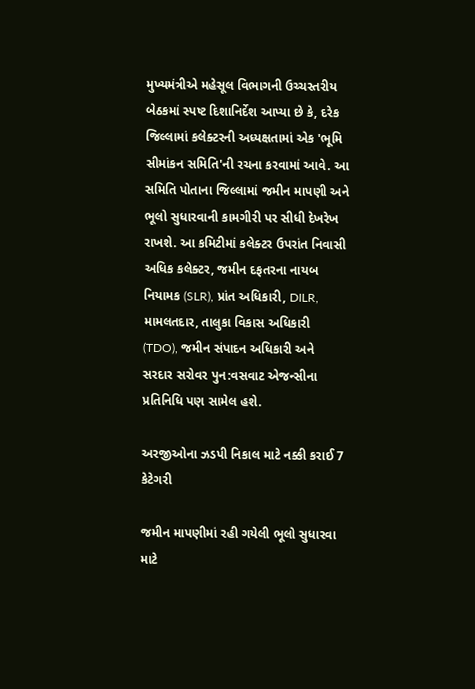મુખ્યમંત્રીએ મહેસૂલ વિભાગની ઉચ્ચસ્તરીય બેઠકમાં સ્પષ્ટ દિશાનિર્દેશ આપ્યા છે કે, દરેક જિલ્લામાં કલેક્ટરની અધ્યક્ષતામાં એક 'ભૂમિ સીમાંકન સમિતિ'ની રચના કરવામાં આવે. આ સમિતિ પોતાના જિલ્લામાં જમીન માપણી અને ભૂલો સુધારવાની કામગીરી પર સીધી દેખરેખ રાખશે. આ કમિટીમાં કલેક્ટર ઉપરાંત નિવાસી અધિક કલેક્ટર, જમીન દફતરના નાયબ નિયામક (SLR), પ્રાંત અધિકારી, DILR, મામલતદાર, તાલુકા વિકાસ અધિકારી (TDO), જમીન સંપાદન અધિકારી અને સરદાર સરોવર પુન:વસવાટ એજન્સીના પ્રતિનિધિ પણ સામેલ હશે.

અરજીઓના ઝડપી નિકાલ માટે નક્કી કરાઈ 7 કેટેગરી

જમીન માપણીમાં રહી ગયેલી ભૂલો સુધારવા માટે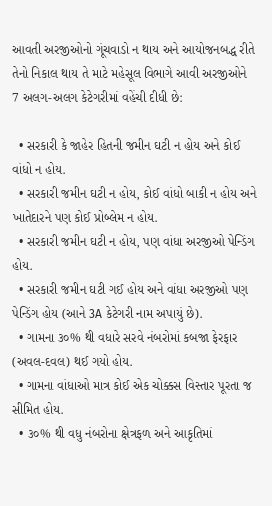આવતી અરજીઓનો ગૂંચવાડો ન થાય અને આયોજનબદ્ધ રીતે તેનો નિકાલ થાય તે માટે મહેસૂલ વિભાગે આવી અરજીઓને 7 અલગ-અલગ કેટેગરીમાં વહેંચી દીધી છે:

  • સરકારી કે જાહેર હિતની જમીન ઘટી ન હોય અને કોઈ વાંધો ન હોય.
  • સરકારી જમીન ઘટી ન હોય, કોઈ વાંધો બાકી ન હોય અને ખાતેદારને પણ કોઈ પ્રોબ્લેમ ન હોય.
  • સરકારી જમીન ઘટી ન હોય, પણ વાંધા અરજીઓ પેન્ડિંગ હોય.
  • સરકારી જમીન ઘટી ગઈ હોય અને વાંધા અરજીઓ પણ પેન્ડિંગ હોય (આને 3A કેટેગરી નામ અપાયું છે).
  • ગામના ૩૦% થી વધારે સરવે નંબરોમાં કબજા ફેરફાર (અવલ-દવલ) થઈ ગયો હોય.
  • ગામના વાંધાઓ માત્ર કોઈ એક ચોક્કસ વિસ્તાર પૂરતા જ સીમિત હોય.
  • ૩૦% થી વધુ નંબરોના ક્ષેત્રફળ અને આકૃતિમાં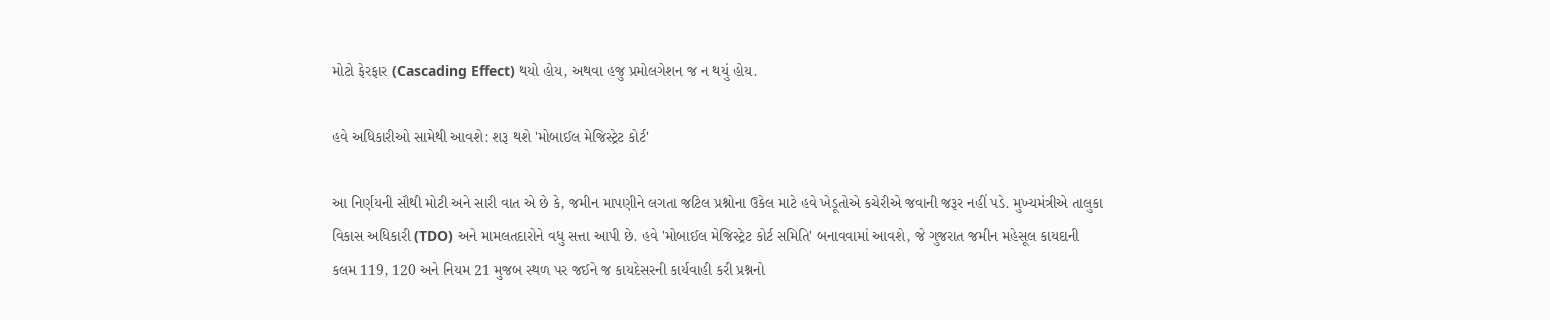મોટો ફેરફાર (Cascading Effect) થયો હોય, અથવા હજુ પ્રમોલગેશન જ ન થયું હોય.

હવે અધિકારીઓ સામેથી આવશે: શરૂ થશે 'મોબાઈલ મેજિસ્ટ્રેટ કોર્ટ'

આ નિર્ણયની સૌથી મોટી અને સારી વાત એ છે કે, જમીન માપણીને લગતા જટિલ પ્રશ્નોના ઉકેલ માટે હવે ખેડૂતોએ કચેરીએ જવાની જરૂર નહીં પડે. મુખ્યમંત્રીએ તાલુકા વિકાસ અધિકારી (TDO) અને મામલતદારોને વધુ સત્તા આપી છે. હવે 'મોબાઈલ મેજિસ્ટ્રેટ કોર્ટ સમિતિ' બનાવવામાં આવશે, જે ગુજરાત જમીન મહેસૂલ કાયદાની કલમ 119, 120 અને નિયમ 21 મુજબ સ્થળ પર જઈને જ કાયદેસરની કાર્યવાહી કરી પ્રશ્નનો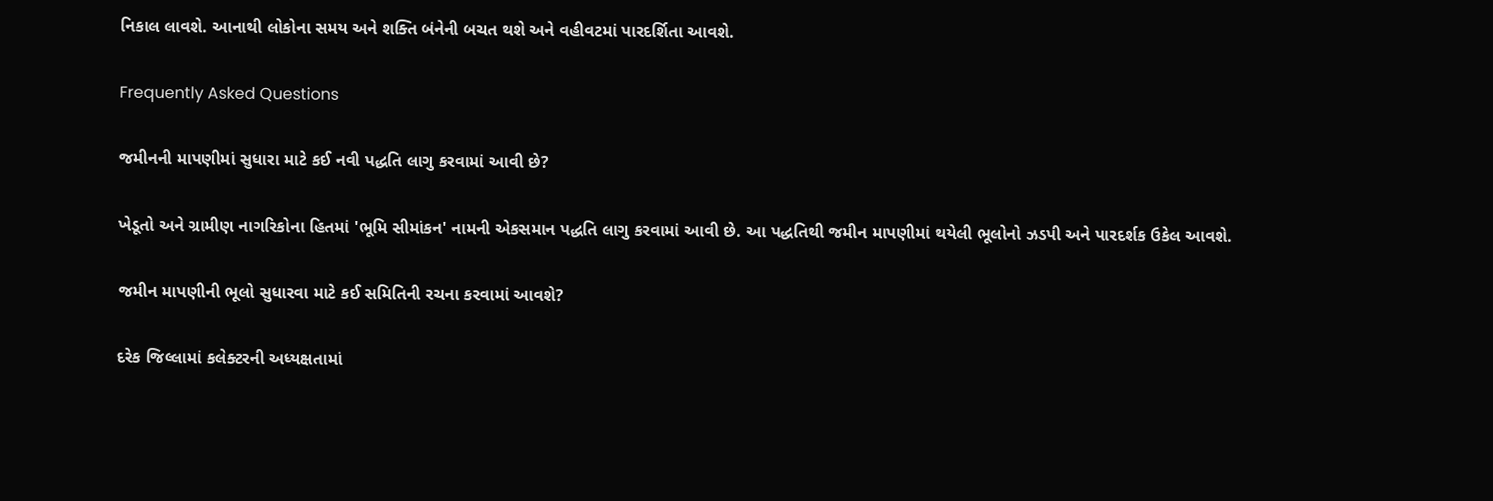નિકાલ લાવશે. આનાથી લોકોના સમય અને શક્તિ બંનેની બચત થશે અને વહીવટમાં પારદર્શિતા આવશે.

Frequently Asked Questions

જમીનની માપણીમાં સુધારા માટે કઈ નવી પદ્ધતિ લાગુ કરવામાં આવી છે?

ખેડૂતો અને ગ્રામીણ નાગરિકોના હિતમાં 'ભૂમિ સીમાંકન' નામની એકસમાન પદ્ધતિ લાગુ કરવામાં આવી છે. આ પદ્ધતિથી જમીન માપણીમાં થયેલી ભૂલોનો ઝડપી અને પારદર્શક ઉકેલ આવશે.

જમીન માપણીની ભૂલો સુધારવા માટે કઈ સમિતિની રચના કરવામાં આવશે?

દરેક જિલ્લામાં કલેક્ટરની અધ્યક્ષતામાં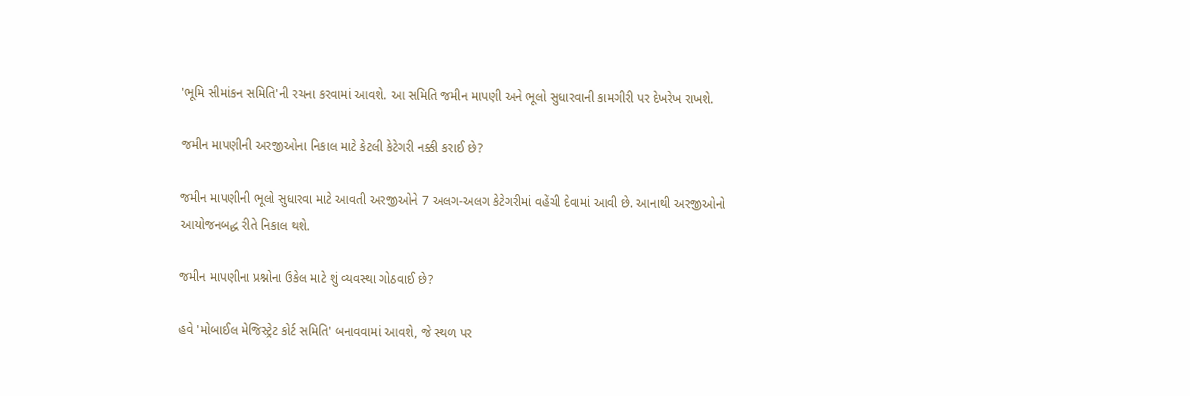'ભૂમિ સીમાંકન સમિતિ'ની રચના કરવામાં આવશે. આ સમિતિ જમીન માપણી અને ભૂલો સુધારવાની કામગીરી પર દેખરેખ રાખશે.

જમીન માપણીની અરજીઓના નિકાલ માટે કેટલી કેટેગરી નક્કી કરાઈ છે?

જમીન માપણીની ભૂલો સુધારવા માટે આવતી અરજીઓને 7 અલગ-અલગ કેટેગરીમાં વહેંચી દેવામાં આવી છે. આનાથી અરજીઓનો આયોજનબદ્ધ રીતે નિકાલ થશે.

જમીન માપણીના પ્રશ્નોના ઉકેલ માટે શું વ્યવસ્થા ગોઠવાઈ છે?

હવે 'મોબાઈલ મેજિસ્ટ્રેટ કોર્ટ સમિતિ' બનાવવામાં આવશે, જે સ્થળ પર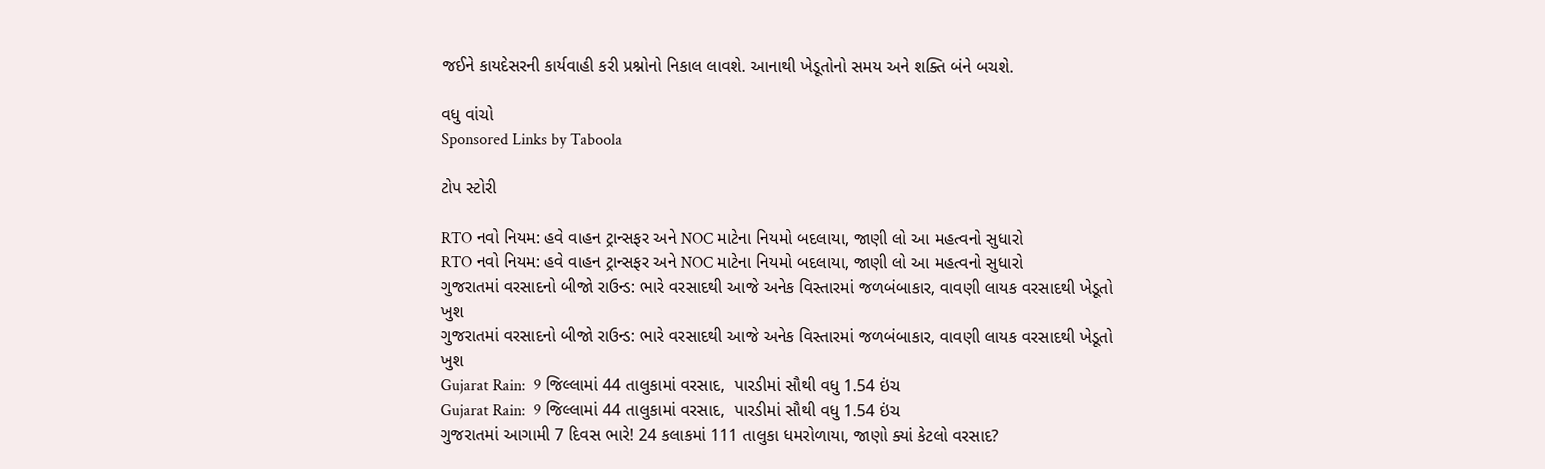જઈને કાયદેસરની કાર્યવાહી કરી પ્રશ્નોનો નિકાલ લાવશે. આનાથી ખેડૂતોનો સમય અને શક્તિ બંને બચશે.

વધુ વાંચો
Sponsored Links by Taboola

ટોપ સ્ટોરી

RTO નવો નિયમ: હવે વાહન ટ્રાન્સફર અને NOC માટેના નિયમો બદલાયા, જાણી લો આ મહત્વનો સુધારો
RTO નવો નિયમ: હવે વાહન ટ્રાન્સફર અને NOC માટેના નિયમો બદલાયા, જાણી લો આ મહત્વનો સુધારો
ગુજરાતમાં વરસાદનો બીજો રાઉન્ડ: ભારે વરસાદથી આજે અનેક વિસ્તારમાં જળબંબાકાર, વાવણી લાયક વરસાદથી ખેડૂતો ખુશ
ગુજરાતમાં વરસાદનો બીજો રાઉન્ડ: ભારે વરસાદથી આજે અનેક વિસ્તારમાં જળબંબાકાર, વાવણી લાયક વરસાદથી ખેડૂતો ખુશ
Gujarat Rain:  9 જિલ્લામાં 44 તાલુકામાં વરસાદ,  પારડીમાં સૌથી વધુ 1.54 ઇંચ
Gujarat Rain:  9 જિલ્લામાં 44 તાલુકામાં વરસાદ,  પારડીમાં સૌથી વધુ 1.54 ઇંચ
ગુજરાતમાં આગામી 7 દિવસ ભારે! 24 કલાકમાં 111 તાલુકા ધમરોળાયા, જાણો ક્યાં કેટલો વરસાદ?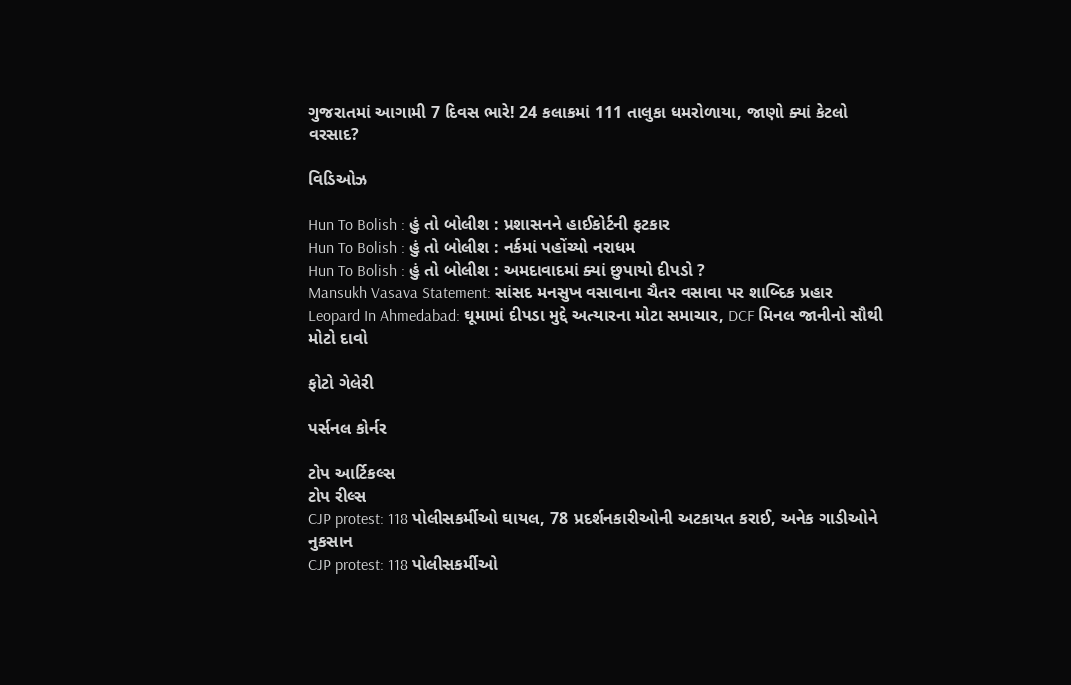ગુજરાતમાં આગામી 7 દિવસ ભારે! 24 કલાકમાં 111 તાલુકા ધમરોળાયા, જાણો ક્યાં કેટલો વરસાદ?

વિડિઓઝ

Hun To Bolish : હું તો બોલીશ : પ્રશાસનને હાઈકોર્ટની ફટકાર
Hun To Bolish : હું તો બોલીશ : નર્કમાં પહોંચ્યો નરાધમ
Hun To Bolish : હું તો બોલીશ : અમદાવાદમાં ક્યાં છુપાયો દીપડો ?
Mansukh Vasava Statement: સાંસદ મનસુખ વસાવાના ચૈતર વસાવા પર શાબ્દિક પ્રહાર
Leopard In Ahmedabad: ઘૂમામાં દીપડા મુદ્દે અત્યારના મોટા સમાચાર, DCF મિનલ જાનીનો સૌથી મોટો દાવો

ફોટો ગેલેરી

પર્સનલ કોર્નર

ટોપ આર્ટિકલ્સ
ટોપ રીલ્સ
CJP protest: 118 પોલીસકર્મીઓ ઘાયલ, 78 પ્રદર્શનકારીઓની અટકાયત કરાઈ, અનેક ગાડીઓને નુકસાન
CJP protest: 118 પોલીસકર્મીઓ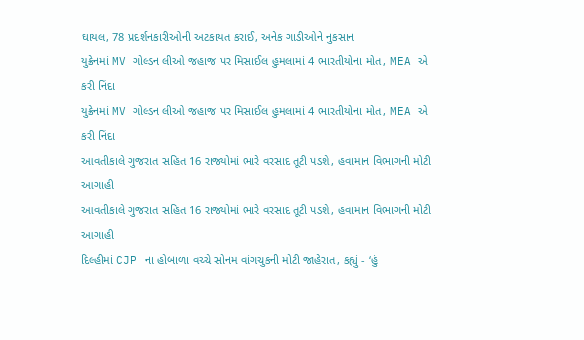ઘાયલ, 78 પ્રદર્શનકારીઓની અટકાયત કરાઈ, અનેક ગાડીઓને નુકસાન
યુક્રેનમાં MV ગોલ્ડન લીઓ જહાજ પર મિસાઈલ હુમલામાં 4 ભારતીયોના મોત, MEA એ કરી નિંદા
યુક્રેનમાં MV ગોલ્ડન લીઓ જહાજ પર મિસાઈલ હુમલામાં 4 ભારતીયોના મોત, MEA એ કરી નિંદા
આવતીકાલે ગુજરાત સહિત 16 રાજ્યોમાં ભારે વરસાદ તૂટી પડશે, હવામાન વિભાગની મોટી આગાહી
આવતીકાલે ગુજરાત સહિત 16 રાજ્યોમાં ભારે વરસાદ તૂટી પડશે, હવામાન વિભાગની મોટી આગાહી
દિલ્હીમાં CJP ના હોબાળા વચ્ચે સોનમ વાંગચુકની મોટી જાહેરાત, કહ્યું - ‘હું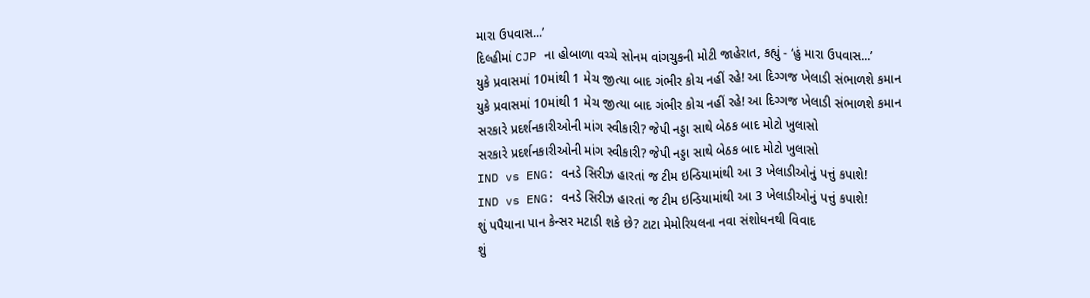મારા ઉપવાસ...’
દિલ્હીમાં CJP ના હોબાળા વચ્ચે સોનમ વાંગચુકની મોટી જાહેરાત, કહ્યું - ‘હું મારા ઉપવાસ...’
યુકે પ્રવાસમાં 10માંથી 1 મેચ જીત્યા બાદ ગંભીર કોચ નહીં રહે! આ દિગ્ગજ ખેલાડી સંભાળશે કમાન
યુકે પ્રવાસમાં 10માંથી 1 મેચ જીત્યા બાદ ગંભીર કોચ નહીં રહે! આ દિગ્ગજ ખેલાડી સંભાળશે કમાન
સરકારે પ્રદર્શનકારીઓની માંગ સ્વીકારી? જેપી નડ્ડા સાથે બેઠક બાદ મોટો ખુલાસો
સરકારે પ્રદર્શનકારીઓની માંગ સ્વીકારી? જેપી નડ્ડા સાથે બેઠક બાદ મોટો ખુલાસો
IND vs ENG: વનડે સિરીઝ હારતાં જ ટીમ ઇન્ડિયામાંથી આ 3 ખેલાડીઓનું પત્તું કપાશે!
IND vs ENG: વનડે સિરીઝ હારતાં જ ટીમ ઇન્ડિયામાંથી આ 3 ખેલાડીઓનું પત્તું કપાશે!
શું પપૈયાના પાન કેન્સર મટાડી શકે છે? ટાટા મેમોરિયલના નવા સંશોધનથી વિવાદ
શું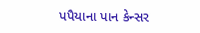પપૈયાના પાન કેન્સર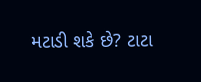મટાડી શકે છે? ટાટા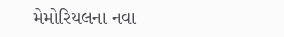મેમોરિયલના નવા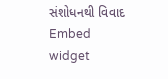સંશોધનથી વિવાદ
Embed widget